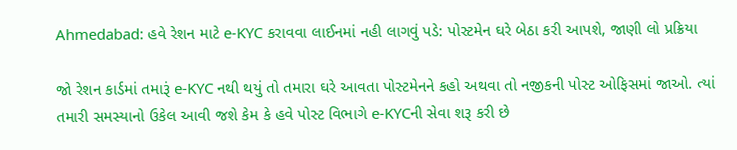Ahmedabad: હવે રેશન માટે e-KYC કરાવવા લાઈનમાં નહી લાગવું પડે: પોસ્ટમેન ઘરે બેઠા કરી આપશે, જાણી લો પ્રક્રિયા

જો રેશન કાર્ડમાં તમારૂં e-KYC નથી થયું તો તમારા ઘરે આવતા પોસ્ટમેનને કહો અથવા તો નજીકની પોસ્ટ ઓફિસમાં જાઓ. ત્યાં તમારી સમસ્યાનો ઉકેલ આવી જશે કેમ કે હવે પોસ્ટ વિભાગે e-KYCની સેવા શરૂ કરી છે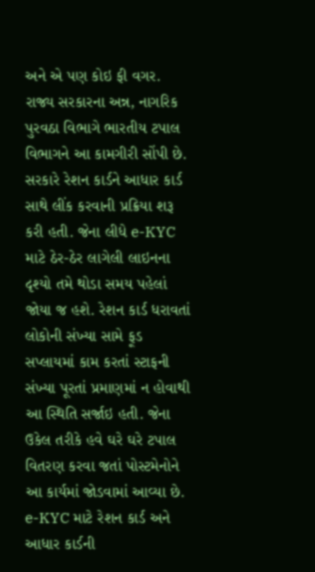અને એ પણ કોઇ ફી વગર. રાજ્ય સરકારના અન્ન, નાગરિક પુરવઠા વિભાગે ભારતીય ટપાલ વિભાગને આ કામગીરી સોંપી છે.
સરકારે રેશન કાર્ડને આધાર કાર્ડ સાથે લીંક કરવાની પ્રક્રિયા શરૂ કરી હતી. જેના લીધે e-KYC માટે ઠેર-ઠેર લાગેલી લાઇનના દૃશ્યો તમે થોડા સમય પહેલાં જોયા જ હશે. રેશન કાર્ડ ધરાવતાં લોકોની સંખ્યા સામે ફૂડ સપ્લાયમાં કામ કરતાં સ્ટાફની સંખ્યા પૂરતાં પ્રમાણમાં ન હોવાથી આ સ્થિતિ સર્જાઇ હતી. જેના ઉકેલ તરીકે હવે ઘરે ઘરે ટપાલ વિતરણ કરવા જતાં પોસ્ટમેનોને આ કાર્યમાં જોડવામાં આવ્યા છે.
e-KYC માટે રેશન કાર્ડ અને આધાર કાર્ડની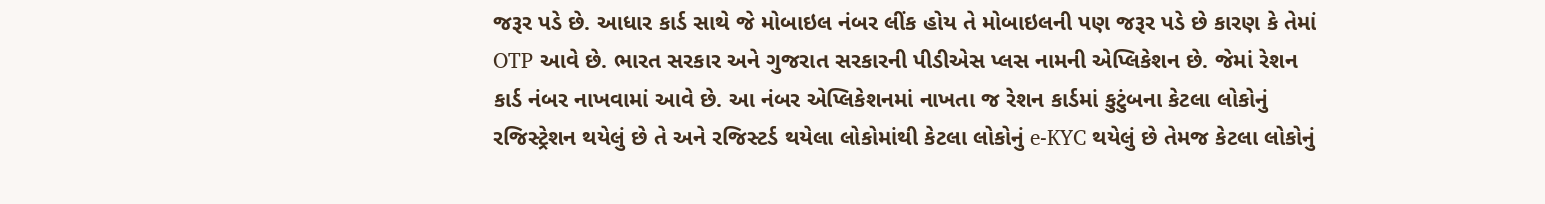જરૂર પડે છે. આધાર કાર્ડ સાથે જે મોબાઇલ નંબર લીંક હોય તે મોબાઇલની પણ જરૂર પડે છે કારણ કે તેમાં OTP આવે છે. ભારત સરકાર અને ગુજરાત સરકારની પીડીએસ પ્લસ નામની એપ્લિકેશન છે. જેમાં રેશન કાર્ડ નંબર નાખવામાં આવે છે. આ નંબર એપ્લિકેશનમાં નાખતા જ રેશન કાર્ડમાં કુટુંબના કેટલા લોકોનું રજિસ્ટ્રેશન થયેલું છે તે અને રજિસ્ટર્ડ થયેલા લોકોમાંથી કેટલા લોકોનું e-KYC થયેલું છે તેમજ કેટલા લોકોનું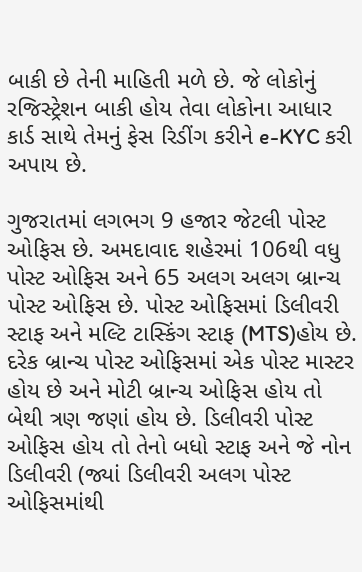બાકી છે તેની માહિતી મળે છે. જે લોકોનું રજિસ્ટ્રેશન બાકી હોય તેવા લોકોના આધાર કાર્ડ સાથે તેમનું ફેસ રિડીંગ કરીને e-KYC કરી અપાય છે.

ગુજરાતમાં લગભગ 9 હજાર જેટલી પોસ્ટ ઓફિસ છે. અમદાવાદ શહેરમાં 106થી વધુ પોસ્ટ ઓફિસ અને 65 અલગ અલગ બ્રાન્ચ પોસ્ટ ઓફિસ છે. પોસ્ટ ઓફિસમાં ડિલીવરી સ્ટાફ અને મલ્ટિ ટાસ્કિંગ સ્ટાફ (MTS)હોય છે. દરેક બ્રાન્ચ પોસ્ટ ઓફિસમાં એક પોસ્ટ માસ્ટર હોય છે અને મોટી બ્રાન્ચ ઓફિસ હોય તો બેથી ત્રણ જણાં હોય છે. ડિલીવરી પોસ્ટ ઓફિસ હોય તો તેનો બધો સ્ટાફ અને જે નોન ડિલીવરી (જ્યાં ડિલીવરી અલગ પોસ્ટ ઓફિસમાંથી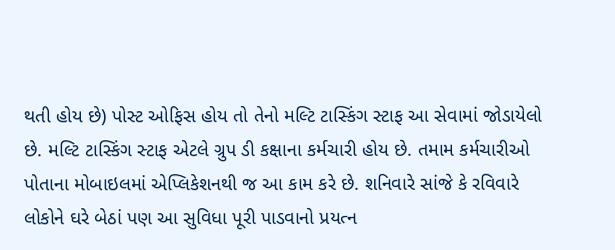થતી હોય છે) પોસ્ટ ઓફિસ હોય તો તેનો મલ્ટિ ટાસ્કિંગ સ્ટાફ આ સેવામાં જોડાયેલો છે. મલ્ટિ ટાસ્કિંગ સ્ટાફ એટલે ગ્રુપ ડી કક્ષાના કર્મચારી હોય છે. તમામ કર્મચારીઓ પોતાના મોબાઇલમાં એપ્લિકેશનથી જ આ કામ કરે છે. શનિવારે સાંજે કે રવિવારે લોકોને ઘરે બેઠાં પણ આ સુવિધા પૂરી પાડવાનો પ્રયત્ન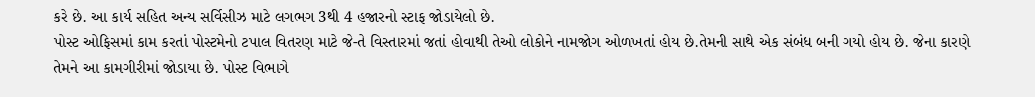કરે છે. આ કાર્ય સહિત અન્ય સર્વિસીઝ માટે લગભગ 3થી 4 હજારનો સ્ટાફ જોડાયેલો છે.
પોસ્ટ ઓફિસમાં કામ કરતાં પોસ્ટમેનો ટપાલ વિતરણ માટે જે-તે વિસ્તારમાં જતાં હોવાથી તેઓ લોકોને નામજોગ ઓળખતાં હોય છે.તેમની સાથે એક સંબંધ બની ગયો હોય છે. જેના કારણે તેમને આ કામગીરીમાં જોડાયા છે. પોસ્ટ વિભાગે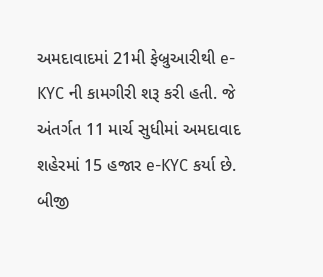અમદાવાદમાં 21મી ફેબ્રુઆરીથી e-KYC ની કામગીરી શરૂ કરી હતી. જે અંતર્ગત 11 માર્ચ સુધીમાં અમદાવાદ શહેરમાં 15 હજાર e-KYC કર્યા છે. બીજી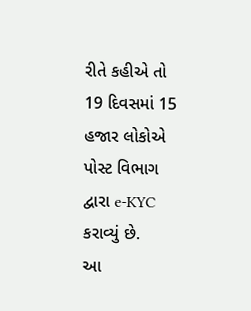રીતે કહીએ તો 19 દિવસમાં 15 હજાર લોકોએ પોસ્ટ વિભાગ દ્વારા e-KYC કરાવ્યું છે.
આ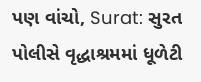પણ વાંચો, Surat: સુરત પોલીસે વૃદ્ધાશ્રમમાં ધૂળેટી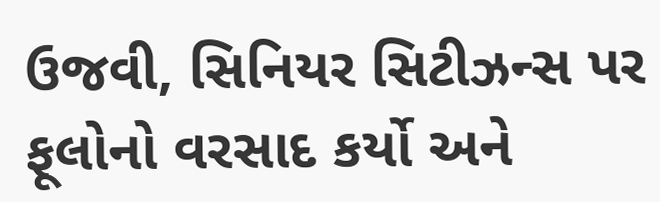ઉજવી, સિનિયર સિટીઝન્સ પર ફૂલોનો વરસાદ કર્યો અને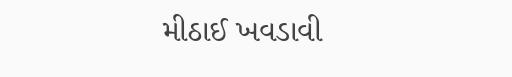મીઠાઈ ખવડાવી